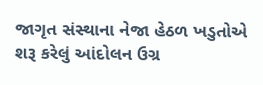જાગૃત સંસ્થાના નેજા હેઠળ ખડુતોએ શરૂ કરેલું આંદોલન ઉગ્ર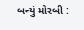બન્યું મોરબી :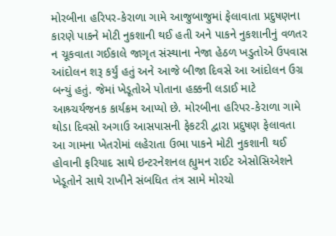મોરબીના હરિપર-કેરાળા ગામે આજુબાજુમાં ફેલાવાતા પ્રદુષણના કારણે પાકને મોટી નુકશાની થઈ હતી અને પાકને નુકશાનીનું વળતર ન ચૂકવાતા ગઈકાલે જાગૃત સંસ્થાના નેજા હેઠળ ખડુતોએ ઉપવાસ આંદોલન શરૂ કર્યું હતું અને આજે બીજા દિવસે આ આંદોલન ઉગ્ર બન્યું હતું. જેમાં ખેડૂતોએ પોતાના હક્કની લડાઈ માટે આશ્ર્ચર્યજનક કાર્યક્રમ આપ્યો છે. મોરબીના હરિપર-કેરાળા ગામે થોડા દિવસો અગાઉ આસપાસની ફેકટરી દ્વારા પ્રદુષણ ફેલાવતા આ ગામના ખેતરોમાં લહેરાતા ઉભા પાકને મોટી નુકશાની થઈ હોવાની ફરિયાદ સાથે ઇન્ટરનેશનલ હ્યુમન રાઈટ એસોસિએશને ખેડૂતોને સાથે રાખીને સંબધિત તંત્ર સામે મોરચો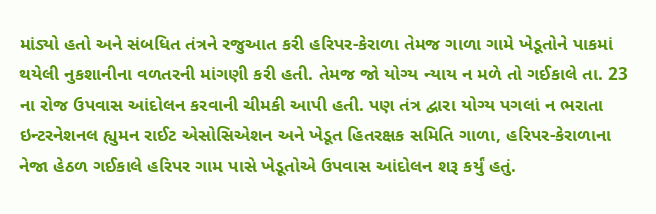માંડ્યો હતો અને સંબધિત તંત્રને રજુઆત કરી હરિપર-કેરાળા તેમજ ગાળા ગામે ખેડૂતોને પાકમાં થયેલી નુકશાનીના વળતરની માંગણી કરી હતી. તેમજ જો યોગ્ય ન્યાય ન મળે તો ગઈકાલે તા. 23 ના રોજ ઉપવાસ આંદોલન કરવાની ચીમકી આપી હતી. પણ તંત્ર દ્વારા યોગ્ય પગલાં ન ભરાતા ઇન્ટરનેશનલ હ્યુમન રાઈટ એસોસિએશન અને ખેડૂત હિતરક્ષક સમિતિ ગાળા, હરિપર-કેરાળાના નેજા હેઠળ ગઈકાલે હરિપર ગામ પાસે ખેડૂતોએ ઉપવાસ આંદોલન શરૂ કર્યું હતું.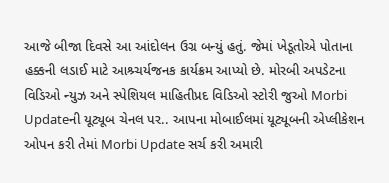આજે બીજા દિવસે આ આંદોલન ઉગ્ર બન્યું હતું. જેમાં ખેડૂતોએ પોતાના હક્કની લડાઈ માટે આશ્ર્ચર્યજનક કાર્યક્રમ આપ્યો છે. મોરબી અપડેટના વિડિઓ ન્યુઝ અને સ્પેશિયલ માહિતીપ્રદ વિડિઓ સ્ટોરી જુઓ Morbi Updateની યૂટ્યૂબ ચેનલ પર.. આપના મોબાઈલમાં યૂટ્યૂબની એપ્લીકેશન ઓપન કરી તેમાં Morbi Update સર્ચ કરી અમારી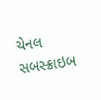ચેનલ સબસ્ક્રાઇબ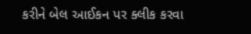કરીને બેલ આઈકન પર ક્લીક કરવા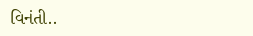વિનંતી..